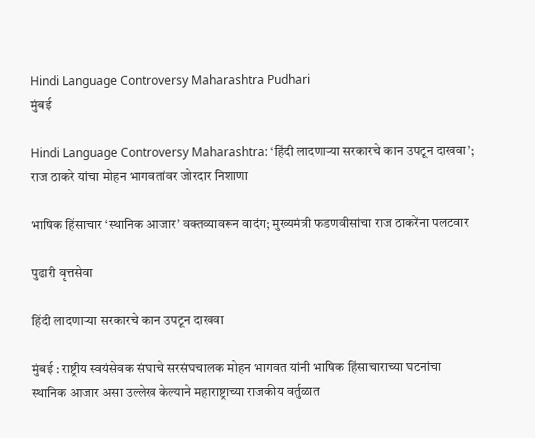Hindi Language Controversy Maharashtra Pudhari
मुंबई

Hindi Language Controversy Maharashtra: ‘हिंदी लादणाऱ्या सरकारचे कान उपटून दाखवा’; राज ठाकरे यांचा मोहन भागवतांवर जोरदार निशाणा

भाषिक हिंसाचार ‘स्थानिक आजार’ वक्तव्यावरून वादंग; मुख्यमंत्री फडणवीसांचा राज ठाकरेंना पलटवार

पुढारी वृत्तसेवा

हिंदी लादणाऱ्या सरकारचे कान उपटून दाखवा

मुंबई : राष्ट्रीय स्वयंसेवक संघाचे सरसंघचालक मोहन भागवत यांनी भाषिक हिंसाचाराच्या घटनांचा स्थानिक आजार असा उल्लेख केल्याने महाराष्ट्राच्या राजकीय वर्तुळात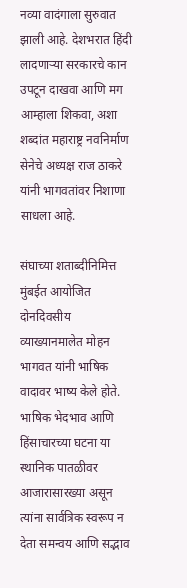नव्या वादंगाला सुरुवात झाली आहे. देशभरात हिंदी लादणाऱ्या सरकारचे कान उपटून दाखवा आणि मग आम्हाला शिकवा, अशा शब्दांत महाराष्ट्र नवनिर्माण सेनेचे अध्यक्ष राज ठाकरे यांनी भागवतांवर निशाणा साधला आहे.

संघाच्या शताब्दीनिमित्त मुंबईत आयोजित दोनदिवसीय व्याख्यानमालेत मोहन भागवत यांनी भाषिक वादावर भाष्य केले होते. भाषिक भेदभाव आणि हिंसाचारच्या घटना या स्थानिक पातळीवर आजारासारख्या असून त्यांना सार्वत्रिक स्वरूप न देता समन्वय आणि सद्भाव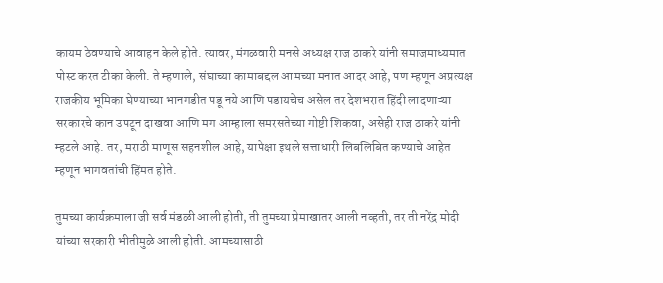कायम ठेवण्याचे आवाहन केले होते. त्यावर, मंगळवारी मनसे अध्यक्ष राज ठाकरे यांनी समाजमाध्यमात पोस्ट करत टीका केली. ते म्हणाले, संघाच्या कामाबद्दल आमच्या मनात आदर आहे, पण म्हणून अप्रत्यक्ष राजकीय भूमिका घेण्याच्या भानगडीत पडू नये आणि पडायचेच असेल तर देशभरात हिंदी लादणाऱ्या सरकारचे कान उपटून दाखवा आणि मग आम्हाला समरसतेच्या गोष्टी शिकवा, असेही राज ठाकरे यांनी म्हटले आहे. तर, मराठी माणूस सहनशील आहे, यापेक्षा इथले सत्ताधारी लिबलिबित कण्याचे आहेत म्हणून भागवतांची हिंमत होते.

तुमच्या कार्यक्रमाला जी सर्व मंडळी आली होती, ती तुमच्या प्रेमाखातर आली नव्हती, तर ती नरेंद्र मोदी यांच्या सरकारी भीतीमुळे आली होती. आमच्यासाठी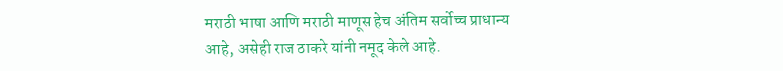मराठी भाषा आणि मराठी माणूस हेच अंतिम सर्वोच्च प्राधान्य आहे, असेही राज ठाकरे यांनी नमूद केले आहे.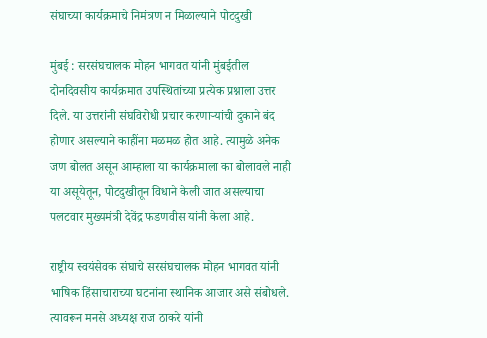संघाच्या कार्यक्रमाचे निमंत्रण न मिळाल्याने पोटदुखी

मुंबई : सरसंघचालक मोहन भागवत यांनी मुंबईतील दोनदिवसीय कार्यक्रमात उपस्थितांच्या प्रत्येक प्रश्नाला उत्तर दिले. या उत्तरांनी संघविरोधी प्रचार करणाऱ्यांची दुकाने बंद होणार असल्याने काहींना मळमळ होत आहे. त्यामुळे अनेक जण बोलत असून आम्हाला या कार्यक्रमाला का बोलावले नाही या असूयेतून, पोटदुखीतून विधाने केली जात असल्याचा पलटवार मुख्यमंत्री देवेंद्र फडणवीस यांनी केला आहे.

राष्ट्रीय स्वयंसेवक संघाचे सरसंघचालक मोहन भागवत यांनी भाषिक हिंसाचाराच्या घटनांना स्थानिक आजार असे संबोधले. त्यावरून मनसे अध्यक्ष राज ठाकरे यांनी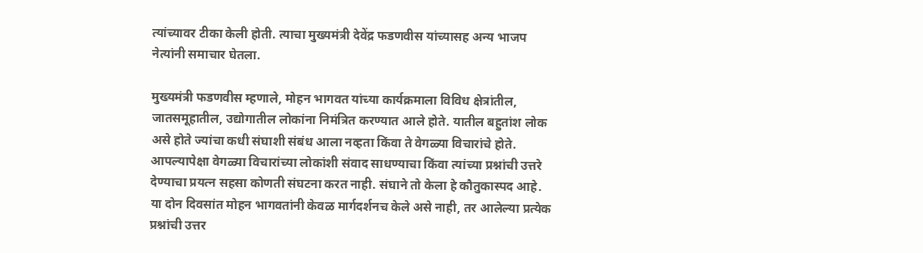त्यांच्यावर टीका केली होती. त्याचा मुख्यमंत्री देवेंद्र फडणवीस यांच्यासह अन्य भाजप नेत्यांनी समाचार घेतला.

मुख्यमंत्री फडणवीस म्हणाले, मोहन भागवत यांच्या कार्यक्रमाला विविध क्षेत्रांतील, जातसमूहातील, उद्योगातील लोकांना निमंत्रित करण्यात आले होते. यातील बहुतांश लोक असे होते ज्यांचा कधी संघाशी संबंध आला नव्हता किंवा ते वेगळ्या विचारांचे होते. आपल्यापेक्षा वेगळ्या विचारांच्या लोकांशी संवाद साधण्याचा किंवा त्यांच्या प्रश्नांची उत्तरे देण्याचा प्रयत्न सहसा कोणती संघटना करत नाही. संघाने तो केला हे कौतुकास्पद आहे. या दोन दिवसांत मोहन भागवतांनी केवळ मार्गदर्शनच केले असे नाही, तर आलेल्या प्रत्येक प्रश्नांची उत्तर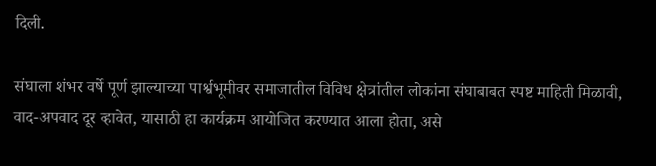दिली.

संघाला शंभर वर्षे पूर्ण झाल्याच्या पार्श्वभूमीवर समाजातील विविध क्षेत्रांतील लोकांना संघाबाबत स्पष्ट माहिती मिळावी, वाद-अपवाद दूर व्हावेत, यासाठी हा कार्यक्रम आयोजित करण्यात आला होता, असे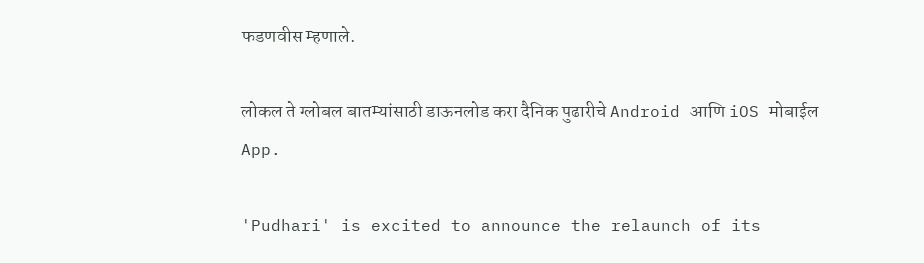फडणवीस म्हणाले.

लोकल ते ग्लोबल बातम्यांसाठी डाऊनलोड करा दैनिक पुढारीचे Android आणि iOS मोबाईल App.

'Pudhari' is excited to announce the relaunch of its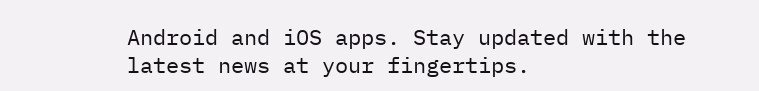Android and iOS apps. Stay updated with the latest news at your fingertips.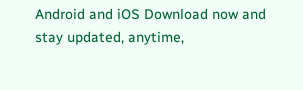Android and iOS Download now and stay updated, anytime,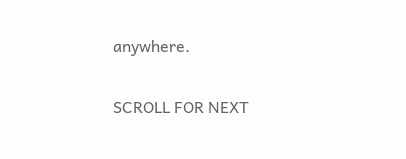anywhere.

SCROLL FOR NEXT